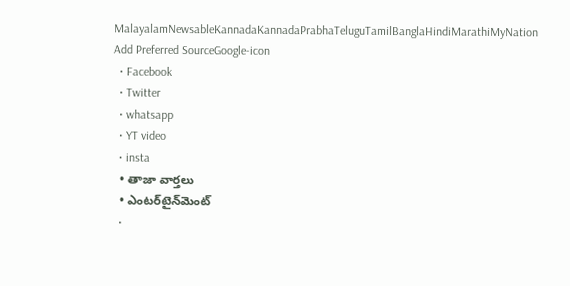MalayalamNewsableKannadaKannadaPrabhaTeluguTamilBanglaHindiMarathiMyNation
Add Preferred SourceGoogle-icon
  • Facebook
  • Twitter
  • whatsapp
  • YT video
  • insta
  • తాజా వార్తలు
  • ఎంటర్‌టైన్‌మెంట్
  •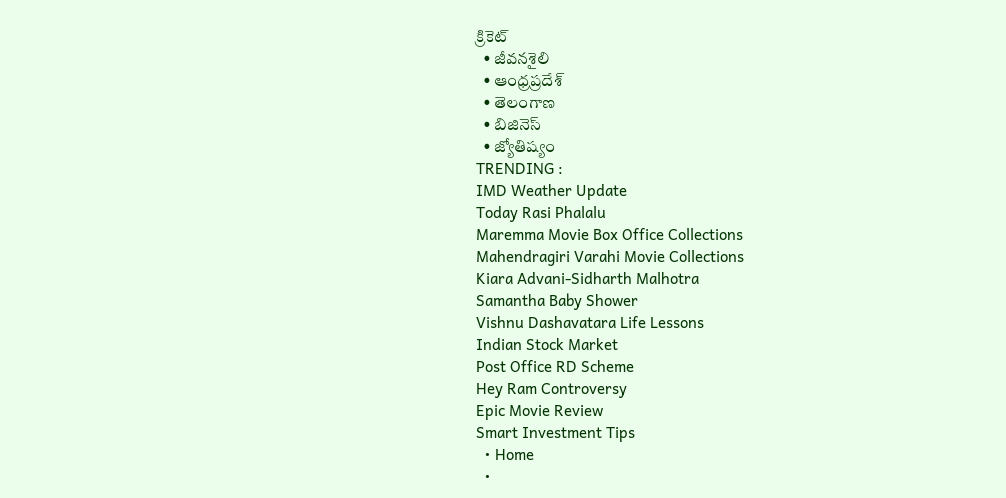క్రికెట్
  • జీవనశైలి
  • ఆంధ్రప్రదేశ్
  • తెలంగాణ
  • బిజినెస్
  • జ్యోతిష్యం
TRENDING :
IMD Weather Update
Today Rasi Phalalu
Maremma Movie Box Office Collections
Mahendragiri Varahi Movie Collections
Kiara Advani-Sidharth Malhotra
Samantha Baby Shower
Vishnu Dashavatara Life Lessons
Indian Stock Market
Post Office RD Scheme
Hey Ram Controversy
Epic Movie Review
Smart Investment Tips
  • Home
  •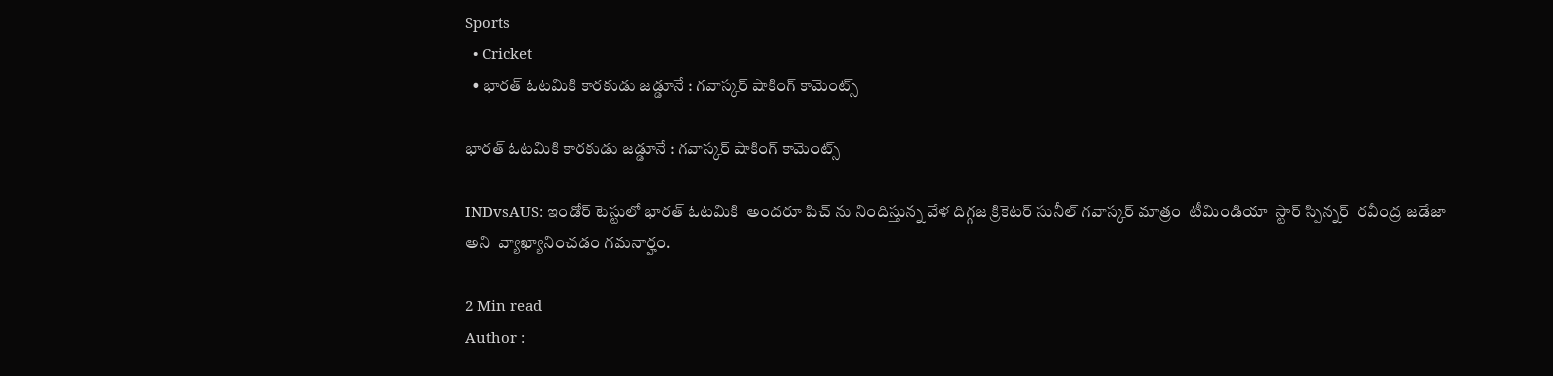Sports
  • Cricket
  • భారత్ ఓటమికి కారకుడు జడ్డూనే : గవాస్కర్ షాకింగ్ కామెంట్స్

భారత్ ఓటమికి కారకుడు జడ్డూనే : గవాస్కర్ షాకింగ్ కామెంట్స్

INDvsAUS: ఇండోర్ టెస్టులో భారత్ ఓటమికి  అందరూ పిచ్ ను నిందిస్తున్న వేళ దిగ్గజ క్రికెటర్ సునీల్ గవాస్కర్ మాత్రం  టీమిండియా  స్టార్ స్పిన్నర్  రవీంద్ర జడేజా అని  వ్యాఖ్యానించడం గమనార్హం.

2 Min read
Author :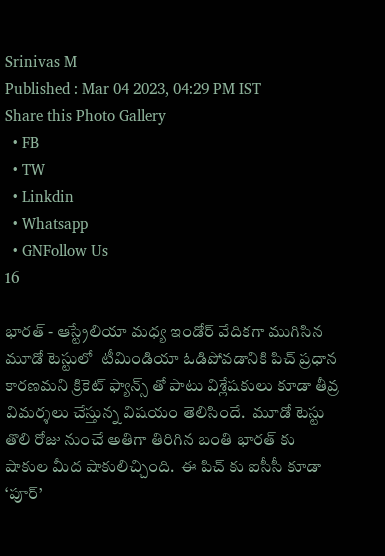Srinivas M
Published : Mar 04 2023, 04:29 PM IST
Share this Photo Gallery
  • FB
  • TW
  • Linkdin
  • Whatsapp
  • GNFollow Us
16

భారత్ - ఆస్ట్రేలియా మధ్య ఇండోర్ వేదికగా ముగిసిన మూడో టెస్టులో  టీమిండియా ఓడిపోవడానికి పిచ్ ప్రధాన కారణమని క్రికెట్ ఫ్యాన్స్ తో పాటు విశ్లేషకులు కూడా తీవ్ర విమర్శలు చేస్తున్న విషయం తెలిసిందే.  మూడో టెస్టు తొలి రోజు నుంచే అతిగా తిరిగిన బంతి భారత్ కు షాకుల మీద షాకులిచ్చింది.  ఈ పిచ్ కు ఐసీసీ కూడా ‘పూర్’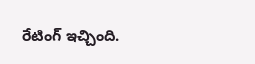రేటింగ్ ఇచ్చింది.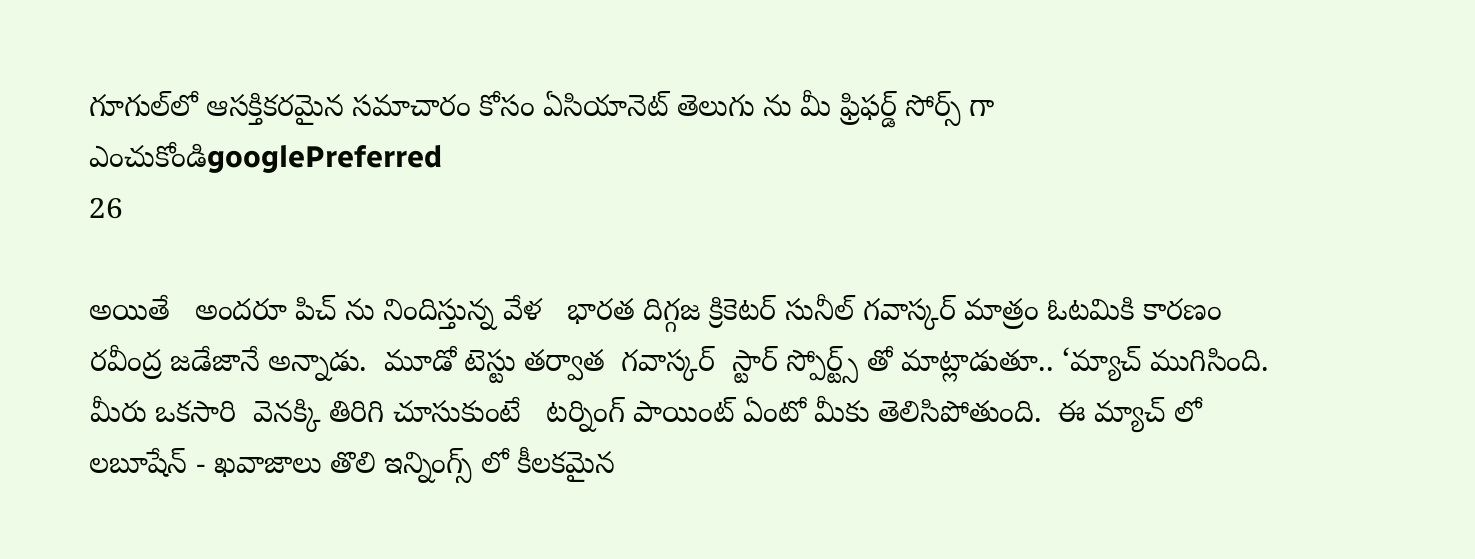గూగుల్‌లో ఆసక్తికరమైన సమాచారం కోసం ఏసియానెట్ తెలుగు ను మీ ఫ్రిఫర్డ్ సోర్స్ గా ఎంచుకోండిgooglePreferred
26

అయితే   అందరూ పిచ్ ను నిందిస్తున్న వేళ   భారత దిగ్గజ క్రికెటర్ సునీల్ గవాస్కర్ మాత్రం ఓటమికి కారణం రవీంద్ర జడేజానే అన్నాడు.  మూడో టెస్టు తర్వాత  గవాస్కర్  స్టార్ స్పోర్ట్స్ తో మాట్లాడుతూ.. ‘మ్యాచ్ ముగిసింది. మీరు ఒకసారి  వెనక్కి తిరిగి చూసుకుంటే   టర్నింగ్ పాయింట్ ఏంటో మీకు తెలిసిపోతుంది.  ఈ మ్యాచ్ లో లబూషేన్ - ఖవాజాలు తొలి ఇన్నింగ్స్ లో కీలకమైన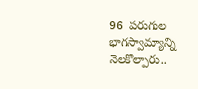96  పరుగుల భాగస్వామ్యాన్ని నెలకొల్పారు..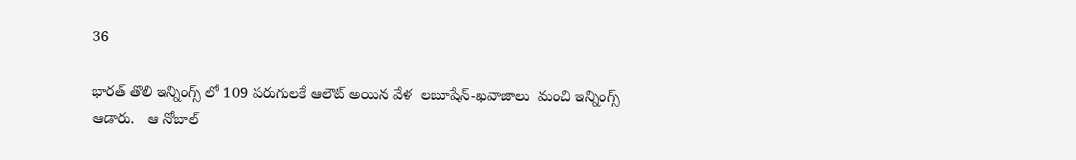36

భారత్ తొలి ఇన్నింగ్స్ లో 109 పరుగులకే ఆలౌట్ అయిన వేళ  లబూషేన్-ఖవాజాలు  మంచి ఇన్నింగ్స్ ఆడారు.   ఆ నోబాల్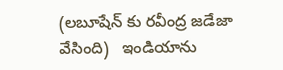(లబూషేన్ కు రవీంద్ర జడేజా వేసింది)   ఇండియాను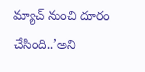మ్యాచ్ నుంచి దూరం చేసింది..’అని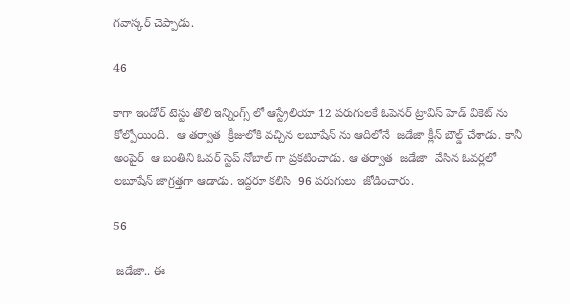గవాస్కర్ చెప్పాడు.

46

కాగా ఇండోర్ టెస్టు తొలి ఇన్నింగ్స్ లో ఆస్ట్రేలియా 12 పరుగులకే ఓపెనర్ ట్రావిస్ హెడ్ వికెట్ ను కోల్పోయింది.  ఆ తర్వాత  క్రీజులోకి వచ్చిన లబూషేన్ ను ఆదిలోనే  జడేజా క్లీన్ బౌల్డ్ చేశాడు. కానీ  అంపైర్  ఆ బంతిని ఓవర్ స్టెప్ నోబాల్ గా ప్రకటించాడు. ఆ తర్వాత  జడేజా  వేసిన ఓవర్లలో లబూషేన్ జాగ్రత్తగా ఆడాడు. ఇద్దరూ కలిసి  96 పరుగులు  జోడించారు.

56

 జడేజా.. ఈ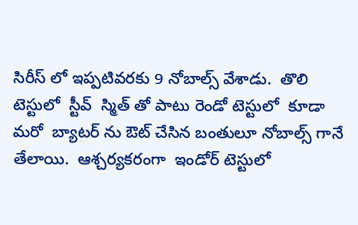సిరీస్ లో ఇప్పటివరకు 9 నోబాల్స్ వేశాడు.  తొలి టెస్టులో  స్టీవ్  స్మిత్ తో పాటు రెండో టెస్టులో  కూడా  మరో  బ్యాటర్ ను ఔట్ చేసిన బంతులూ నోబాల్స్ గానే తేలాయి.  ఆశ్చర్యకరంగా  ఇండోర్ టెస్టులో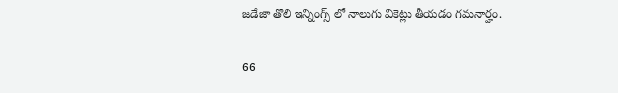జడేజా తొలి ఇన్నింగ్స్ లో నాలుగు వికెట్లు తీయడం గమనార్హం.

66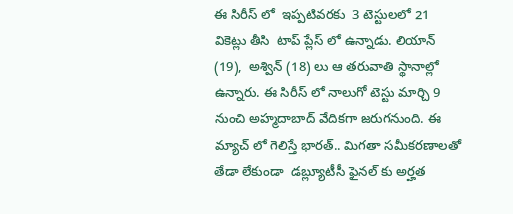ఈ సిరీస్ లో  ఇప్పటివరకు  3 టెస్టులలో 21 వికెట్లు తీసి  టాప్ ప్లేస్ లో ఉన్నాడు. లియాన్ (19),  అశ్విన్ (18) లు ఆ తరువాతి స్థానాల్లో ఉన్నారు. ఈ సిరీస్ లో నాలుగో టెస్టు మార్చి 9 నుంచి అహ్మదాబాద్ వేదికగా జరుగనుంది. ఈ మ్యాచ్ లో గెలిస్తే భారత్.. మిగతా సమీకరణాలతో తేడా లేకుండా  డబ్ల్యూటీసీ ఫైనల్ కు అర్హత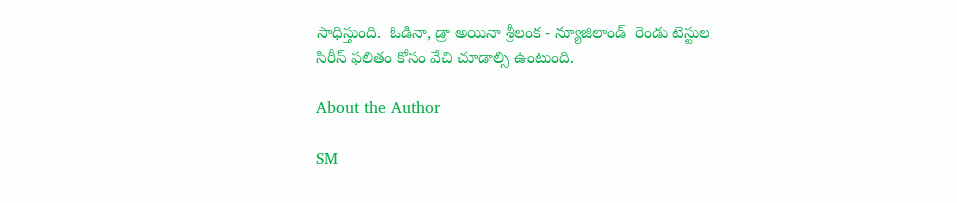సాధిస్తుంది.  ఓడినా, డ్రా అయినా శ్రీలంక - న్యూజిలాండ్  రెండు టెస్టుల  సిరీస్ ఫలితం కోసం వేచి చూడాల్సి ఉంటుంది.

About the Author

SM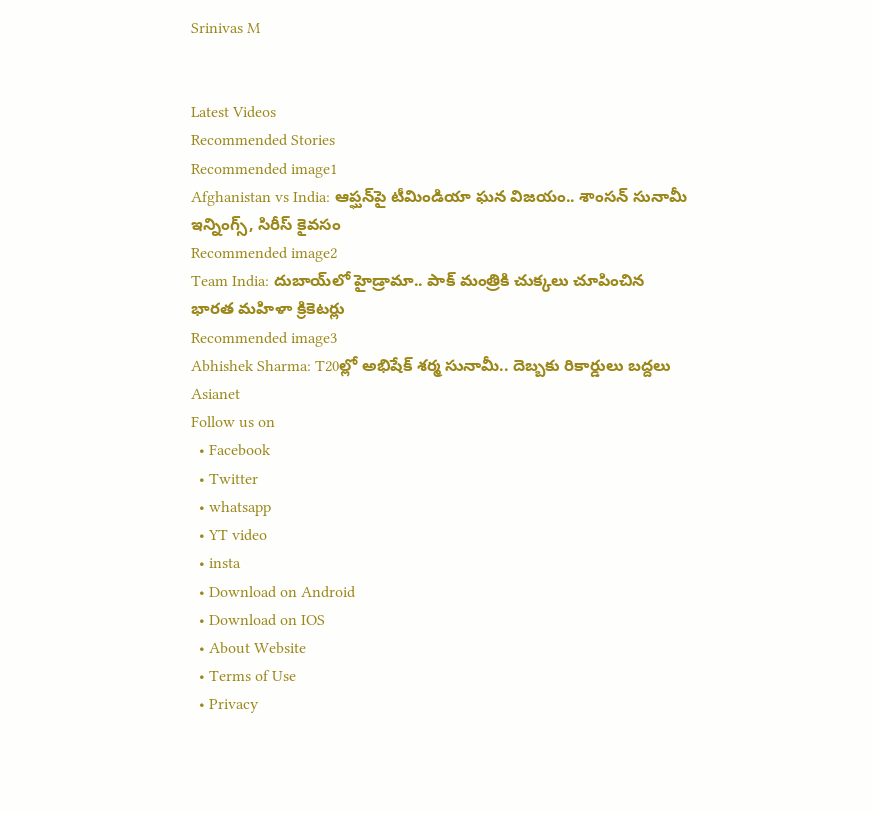Srinivas M


Latest Videos
Recommended Stories
Recommended image1
Afghanistan vs India: ఆప్ఘ‌న్‌పై టీమిండియా ఘ‌న విజ‌యం.. శాంస‌న్ సునామీ ఇన్నింగ్స్, సిరీస్ కైవ‌సం
Recommended image2
Team India: దుబాయ్‌లో హైడ్రామా.. పాక్ మంత్రికి చుక్కలు చూపించిన భారత మహిళా క్రికెటర్లు
Recommended image3
Abhishek Sharma: T20ల్లో అభిషేక్ శర్మ సునామీ.. దెబ్బకు రికార్డులు బద్దలు
Asianet
Follow us on
  • Facebook
  • Twitter
  • whatsapp
  • YT video
  • insta
  • Download on Android
  • Download on IOS
  • About Website
  • Terms of Use
  • Privacy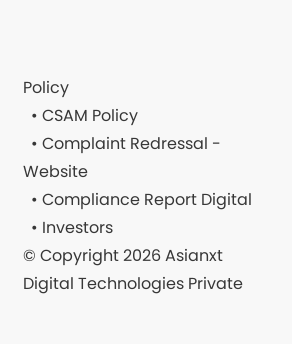Policy
  • CSAM Policy
  • Complaint Redressal - Website
  • Compliance Report Digital
  • Investors
© Copyright 2026 Asianxt Digital Technologies Private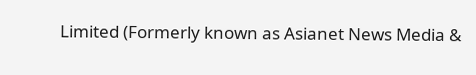Limited (Formerly known as Asianet News Media &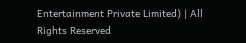Entertainment Private Limited) | All Rights Reserved